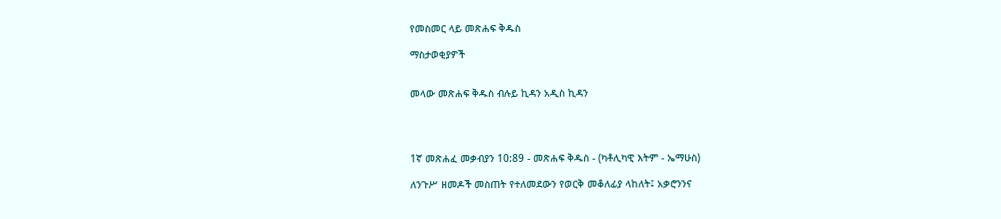የመስመር ላይ መጽሐፍ ቅዱስ

ማስታወቂያዎች


መላው መጽሐፍ ቅዱስ ብሉይ ኪዳን አዲስ ኪዳን




1ኛ መጽሐፈ መቃብያን 10:89 - መጽሐፍ ቅዱስ - (ካቶሊካዊ እትም - ኤማሁስ)

ለንጉሥ ዘመዶች መስጠት የተለመደውን የወርቅ መቆለፊያ ላከለት፤ አቃሮንንና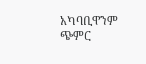አካባቢዋንም ጭምር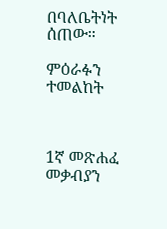በባለቤትነት ሰጠው።

ምዕራፉን ተመልከት



1ኛ መጽሐፈ መቃብያን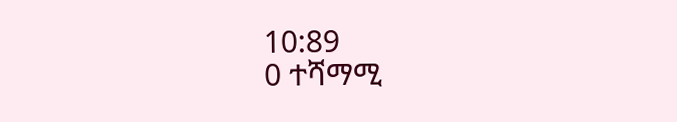10:89
0 ተሻማሚ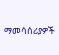ማመሳሰሪያዎች